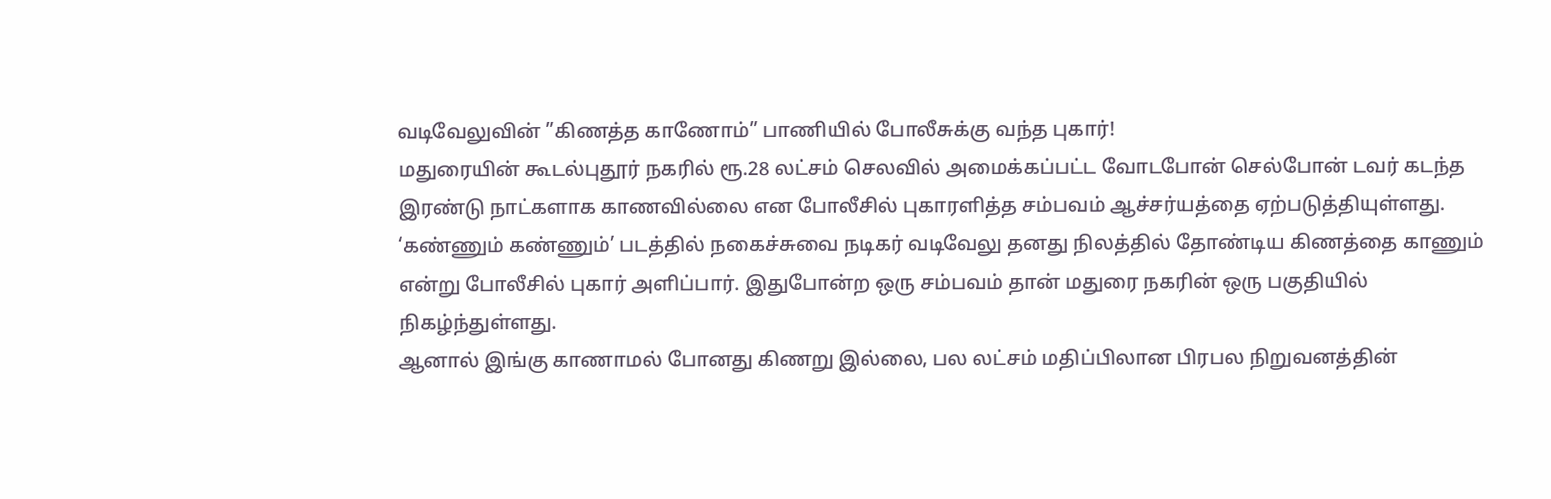வடிவேலுவின் ”கிணத்த காணோம்” பாணியில் போலீசுக்கு வந்த புகார்!
மதுரையின் கூடல்புதூர் நகரில் ரூ.28 லட்சம் செலவில் அமைக்கப்பட்ட வோடபோன் செல்போன் டவர் கடந்த இரண்டு நாட்களாக காணவில்லை என போலீசில் புகாரளித்த சம்பவம் ஆச்சர்யத்தை ஏற்படுத்தியுள்ளது.
‘கண்ணும் கண்ணும்’ படத்தில் நகைச்சுவை நடிகர் வடிவேலு தனது நிலத்தில் தோண்டிய கிணத்தை காணும் என்று போலீசில் புகார் அளிப்பார். இதுபோன்ற ஒரு சம்பவம் தான் மதுரை நகரின் ஒரு பகுதியில் நிகழ்ந்துள்ளது.
ஆனால் இங்கு காணாமல் போனது கிணறு இல்லை, பல லட்சம் மதிப்பிலான பிரபல நிறுவனத்தின்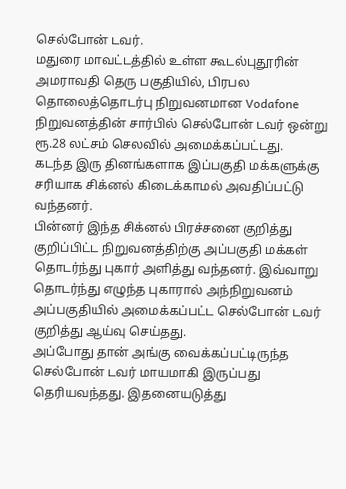செல்போன் டவர்.
மதுரை மாவட்டத்தில் உள்ள கூடல்புதூரின் அமராவதி தெரு பகுதியில், பிரபல தொலைத்தொடர்பு நிறுவனமான Vodafone நிறுவனத்தின் சார்பில் செல்போன் டவர் ஒன்று ரூ.28 லட்சம் செலவில் அமைக்கப்பட்டது.
கடந்த இரு தினங்களாக இப்பகுதி மக்களுக்கு சரியாக சிக்னல் கிடைக்காமல் அவதிப்பட்டு வந்தனர்.
பின்னர் இந்த சிக்னல் பிரச்சனை குறித்து குறிப்பிட்ட நிறுவனத்திற்கு அப்பகுதி மக்கள் தொடர்ந்து புகார் அளித்து வந்தனர். இவ்வாறு தொடர்ந்து எழுந்த புகாரால் அந்நிறுவனம் அப்பகுதியில் அமைக்கப்பட்ட செல்போன் டவர் குறித்து ஆய்வு செய்தது.
அப்போது தான் அங்கு வைக்கப்பட்டிருந்த செல்போன் டவர் மாயமாகி இருப்பது தெரியவந்தது. இதனையடுத்து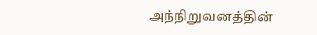அந்நிறுவனத்தின்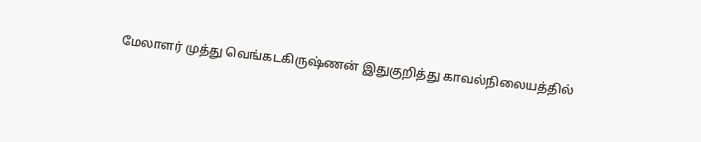மேலாளர் முத்து வெங்கடகிருஷ்ணன் இதுகுறித்து காவல்நிலையத்தில்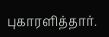புகாரளித்தார்.